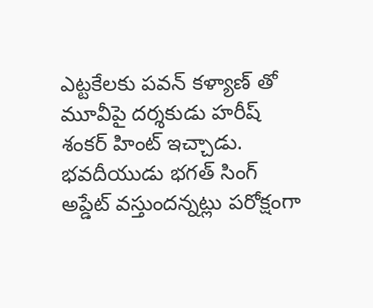ఎట్టకేలకు పవన్ కళ్యాణ్ తో మూవీపై దర్శకుడు హరీష్ శంకర్ హింట్ ఇచ్చాడు. భవదీయుడు భగత్ సింగ్ అప్డేట్ వస్తుందన్నట్లు పరోక్షంగా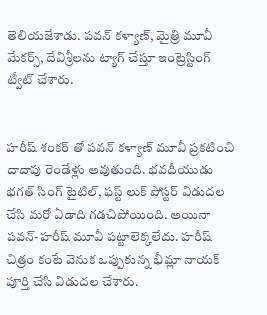తెలియజేశాడు. పవన్ కళ్యాణ్, మైత్రి మూవీ మేకర్స్, దేవిశ్రీలను ట్యాగ్ చేస్తూ ఇంట్రెస్టింగ్ ట్వీట్ చేశారు.


హరీష్ శంకర్ తో పవన్ కళ్యాణ్ మూవీ ప్రకటించి దాదాపు రెండేళ్లు అవుతుంది. భవదీయుడు భగత్ సింగ్ టైటిల్, ఫస్ట్ లుక్ పోస్టర్ విడుదల చేసి మరో ఏడాది గడచిపోయింది. అయినా పవన్-హరీష్ మూవీ పట్టాలెక్కలేదు. హరీష్ చిత్రం కంటే వెనుక ఒప్పుకున్న భీమ్లా నాయక్ పూర్తి చేసి విడుదల చేశారు.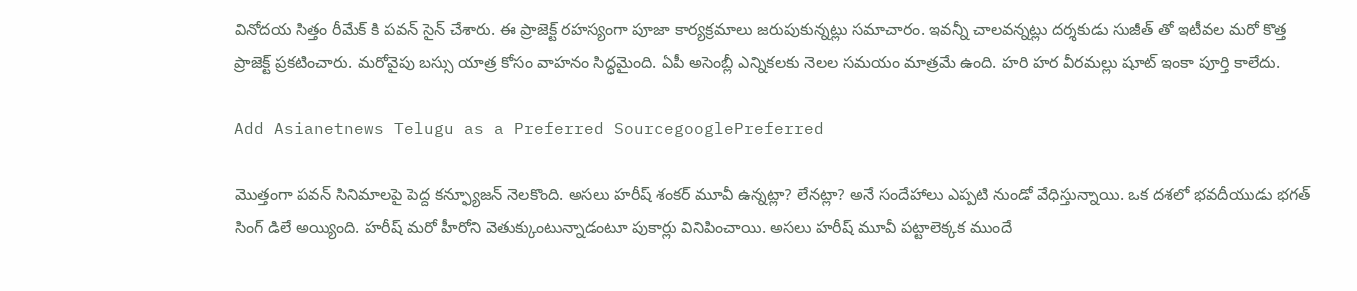వినోదయ సిత్తం రీమేక్ కి పవన్ సైన్ చేశారు. ఈ ప్రాజెక్ట్ రహస్యంగా పూజా కార్యక్రమాలు జరుపుకున్నట్లు సమాచారం. ఇవన్నీ చాలవన్నట్లు దర్శకుడు సుజీత్ తో ఇటీవల మరో కొత్త ప్రాజెక్ట్ ప్రకటించారు. మరోవైపు బస్సు యాత్ర కోసం వాహనం సిద్ధమైంది. ఏపీ అసెంబ్లీ ఎన్నికలకు నెలల సమయం మాత్రమే ఉంది. హరి హర వీరమల్లు షూట్ ఇంకా పూర్తి కాలేదు.

Add Asianetnews Telugu as a Preferred SourcegooglePreferred

మొత్తంగా పవన్ సినిమాలపై పెద్ద కన్ఫ్యూజన్ నెలకొంది. అసలు హరీష్ శంకర్ మూవీ ఉన్నట్లా? లేనట్లా? అనే సందేహాలు ఎప్పటి నుండో వేధిస్తున్నాయి. ఒక దశలో భవదీయుడు భగత్ సింగ్ డిలే అయ్యింది. హరీష్ మరో హీరోని వెతుక్కుంటున్నాడంటూ పుకార్లు వినిపించాయి. అసలు హరీష్ మూవీ పట్టాలెక్కక ముందే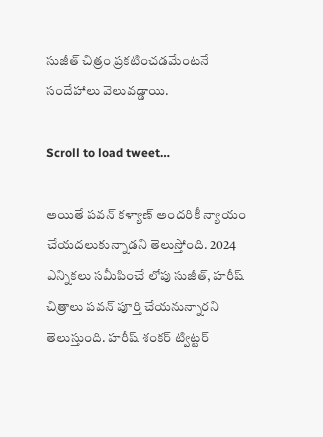సుజీత్ చిత్రం ప్రకటించడమేంటనే సందేహాలు వెలువడ్డాయి.

Scroll to load tweet…

అయితే పవన్ కళ్యాణ్ అందరికీ న్యాయం చేయదలుకున్నాడని తెలుస్తోంది. 2024 ఎన్నికలు సమీపించే లోపు సుజీత్, హరీష్ చిత్రాలు పవన్ పూర్తి చేయనున్నారని తెలుస్తుంది. హరీష్ శంకర్ ట్విట్టర్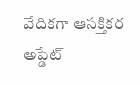వేదికగా ఆసక్తికర అప్డేట్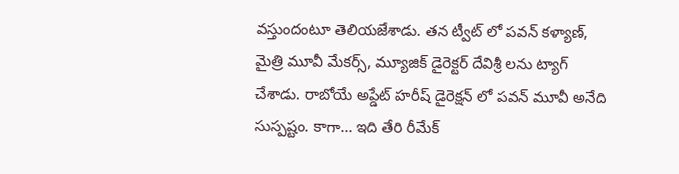వస్తుందంటూ తెలియజేశాడు. తన ట్వీట్ లో పవన్ కళ్యాణ్, మైత్రి మూవీ మేకర్స్, మ్యూజిక్ డైరెక్టర్ దేవిశ్రీ లను ట్యాగ్ చేశాడు. రాబోయే అప్డేట్ హరీష్ డైరెక్షన్ లో పవన్ మూవీ అనేది సుస్పష్టం. కాగా... ఇది తేరి రీమేక్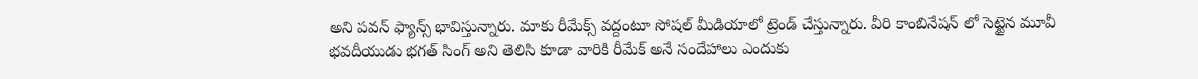అని పవన్ ఫ్యాన్స్ భావిస్తున్నారు. మాకు రీమేక్స్ వద్దంటూ సోషల్ మీడియాలో ట్రెండ్ చేస్తున్నారు. వీరి కాంబినేషన్ లో సెట్టైన మూవీ భవదీయుడు భగత్ సింగ్ అని తెలిసి కూడా వారికి రీమేక్ అనే సందేహాలు ఎందుకు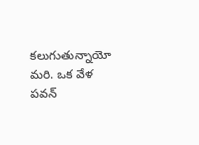కలుగుతున్నాయో మరి. ఒక వేళ పవన్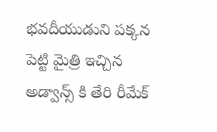భవదీయుడుని పక్కన పెట్టి మైత్రి ఇచ్చిన అడ్వాన్స్ కి తేరి రీమేక్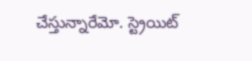చేస్తున్నారేమో. స్ట్రెయిట్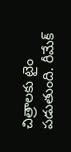చిత్రాలకు టైం పడుతుంది. రీమేక్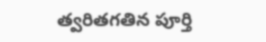త్వరితగతిన పూర్తి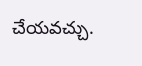చేయవచ్చు.